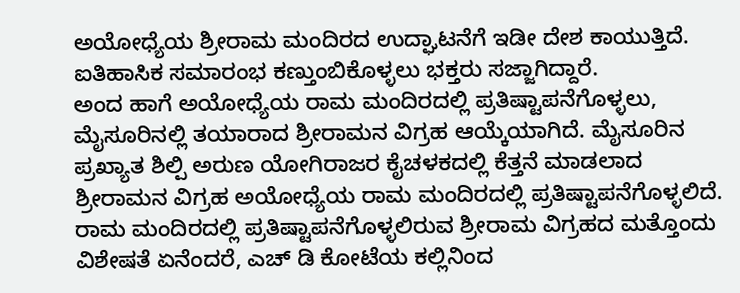ಅಯೋಧ್ಯೆಯ ಶ್ರೀರಾಮ ಮಂದಿರದ ಉದ್ಘಾಟನೆಗೆ ಇಡೀ ದೇಶ ಕಾಯುತ್ತಿದೆ. ಐತಿಹಾಸಿಕ ಸಮಾರಂಭ ಕಣ್ತುಂಬಿಕೊಳ್ಳಲು ಭಕ್ತರು ಸಜ್ಜಾಗಿದ್ದಾರೆ.
ಅಂದ ಹಾಗೆ ಅಯೋಧ್ಯೆಯ ರಾಮ ಮಂದಿರದಲ್ಲಿ ಪ್ರತಿಷ್ಟಾಪನೆಗೊಳ್ಳಲು, ಮೈಸೂರಿನಲ್ಲಿ ತಯಾರಾದ ಶ್ರೀರಾಮನ ವಿಗ್ರಹ ಆಯ್ಕೆಯಾಗಿದೆ. ಮೈಸೂರಿನ ಪ್ರಖ್ಯಾತ ಶಿಲ್ಪಿ ಅರುಣ ಯೋಗಿರಾಜರ ಕೈಚಳಕದಲ್ಲಿ ಕೆತ್ತನೆ ಮಾಡಲಾದ ಶ್ರೀರಾಮನ ವಿಗ್ರಹ ಅಯೋಧ್ಯೆಯ ರಾಮ ಮಂದಿರದಲ್ಲಿ ಪ್ರತಿಷ್ಟಾಪನೆಗೊಳ್ಳಲಿದೆ.
ರಾಮ ಮಂದಿರದಲ್ಲಿ ಪ್ರತಿಷ್ಟಾಪನೆಗೊಳ್ಳಲಿರುವ ಶ್ರೀರಾಮ ವಿಗ್ರಹದ ಮತ್ತೊಂದು ವಿಶೇಷತೆ ಏನೆಂದರೆ, ಎಚ್ ಡಿ ಕೋಟೆಯ ಕಲ್ಲಿನಿಂದ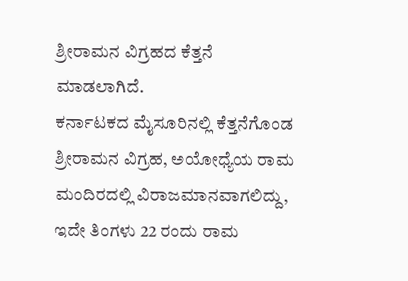ಶ್ರೀರಾಮನ ವಿಗ್ರಹದ ಕೆತ್ತನೆ ಮಾಡಲಾಗಿದೆ.
ಕರ್ನಾಟಕದ ಮೈಸೂರಿನಲ್ಲಿ ಕೆತ್ತನೆಗೊಂಡ ಶ್ರೀರಾಮನ ವಿಗ್ರಹ, ಅಯೋಧ್ಯೆಯ ರಾಮ ಮಂದಿರದಲ್ಲಿ ವಿರಾಜಮಾನವಾಗಲಿದ್ದು, ಇದೇ ತಿಂಗಳು 22 ರಂದು ರಾಮ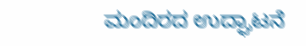ಮಂದಿರದ ಉದ್ಘಾಟನೆ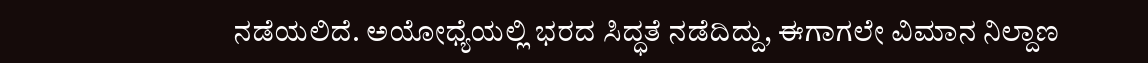ನಡೆಯಲಿದೆ. ಅಯೋಧ್ಯೆಯಲ್ಲಿ ಭರದ ಸಿದ್ಧತೆ ನಡೆದಿದ್ದು, ಈಗಾಗಲೇ ವಿಮಾನ ನಿಲ್ದಾಣ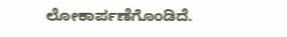ಲೋಕಾರ್ಪಣೆಗೊಂಡಿದೆ.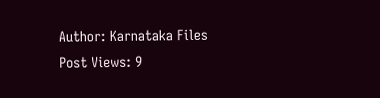Author: Karnataka Files
Post Views: 9